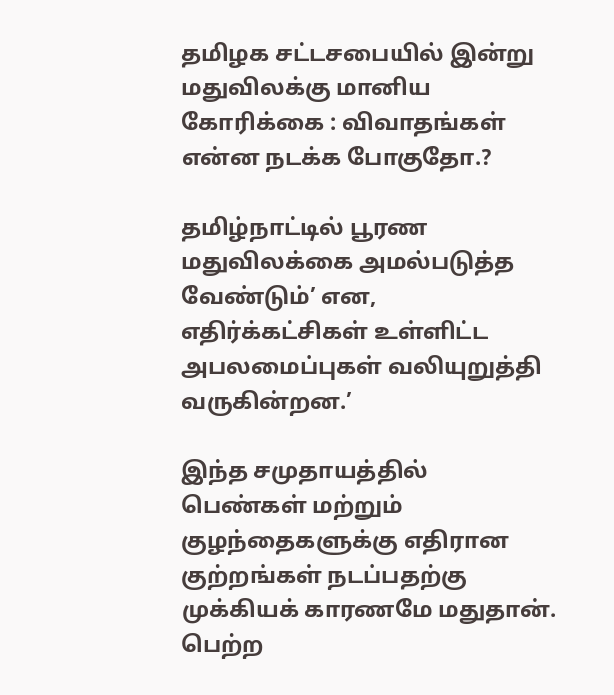தமிழக சட்டசபையில் இன்று மதுவிலக்கு மானிய கோரிக்கை : விவாதங்கள் என்ன நடக்க போகுதோ.?

தமிழ்நாட்டில் பூரண மதுவிலக்கை அமல்படுத்த வேண்டும்’ என, எதிர்க்கட்சிகள் உள்ளிட்ட அபலமைப்புகள் வலியுறுத்தி வருகின்றன.’

இந்த சமுதாயத்தில் பெண்கள் மற்றும் குழந்தைகளுக்கு எதிரான குற்றங்கள் நடப்பதற்கு முக்கியக் காரணமே மதுதான். பெற்ற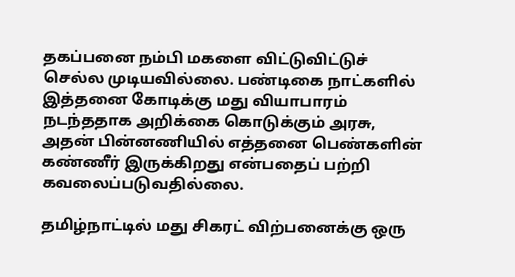தகப்பனை நம்பி மகளை விட்டுவிட்டுச் செல்ல முடியவில்லை. பண்டிகை நாட்களில் இத்தனை கோடிக்கு மது வியாபாரம் நடந்ததாக அறிக்கை கொடுக்கும் அரசு, அதன் பின்னணியில் எத்தனை பெண்களின் கண்ணீர் இருக்கிறது என்பதைப் பற்றி கவலைப்படுவதில்லை.

தமிழ்நாட்டில் மது சிகரட் விற்பனைக்கு ஒரு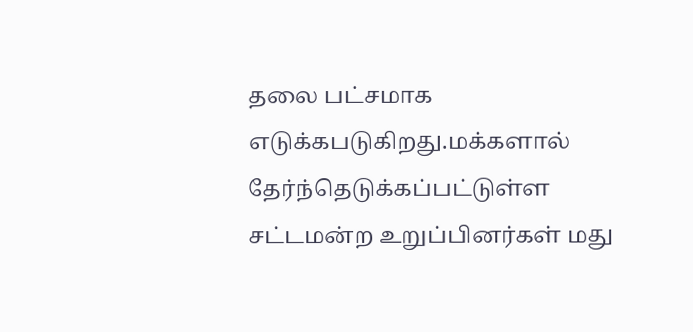தலை பட்சமாக எடுக்கபடுகிறது.மக்களால் தேர்ந்தெடுக்கப்பட்டுள்ள சட்டமன்ற உறுப்பினர்கள் மது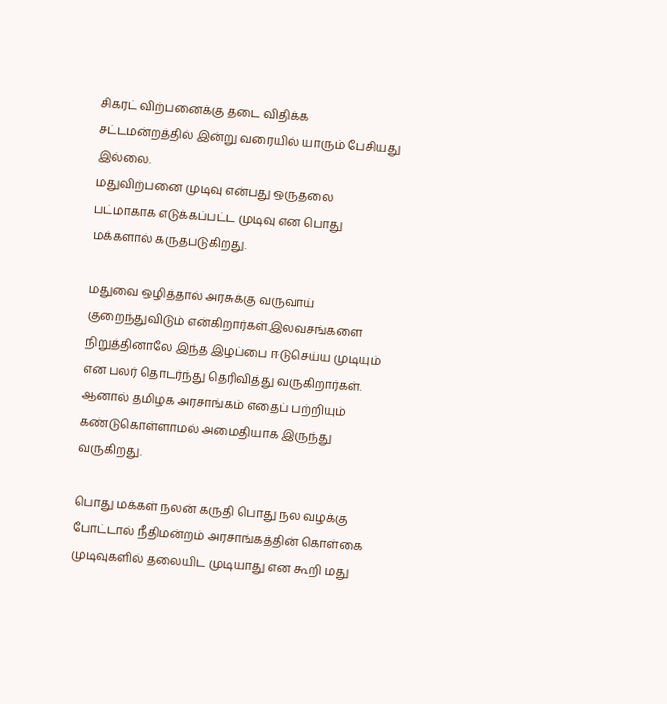சிகரட் விற்பனைக்கு தடை விதிக்க சட்டமன்றத்தில் இன்று வரையில் யாரும் பேசியது இல்லை.
மதுவிற்பனை முடிவு என்பது ஒருதலை பட்மாகாக எடுக்கப்பட்ட முடிவு என பொது மக்களால் கருதபடுகிறது.

மதுவை ஒழித்தால் அரசுக்கு வருவாய் குறைந்துவிடும் என்கிறார்கள்.இலவசங்களை நிறுத்தினாலே இந்த இழப்பை ஈடுசெய்ய முடியும் என பலர் தொடர்ந்து தெரிவித்து வருகிறார்கள். ஆனால் தமிழக அரசாங்கம் எதைப் பற்றியும் கண்டுகொள்ளாமல் அமைதியாக இருந்து வருகிறது.

பொது மக்கள் நலன் கருதி பொது நல வழக்கு போட்டால் நீதிமன்றம் அரசாங்கத்தின் கொள்கை முடிவுகளில் தலையிட முடியாது என கூறி மது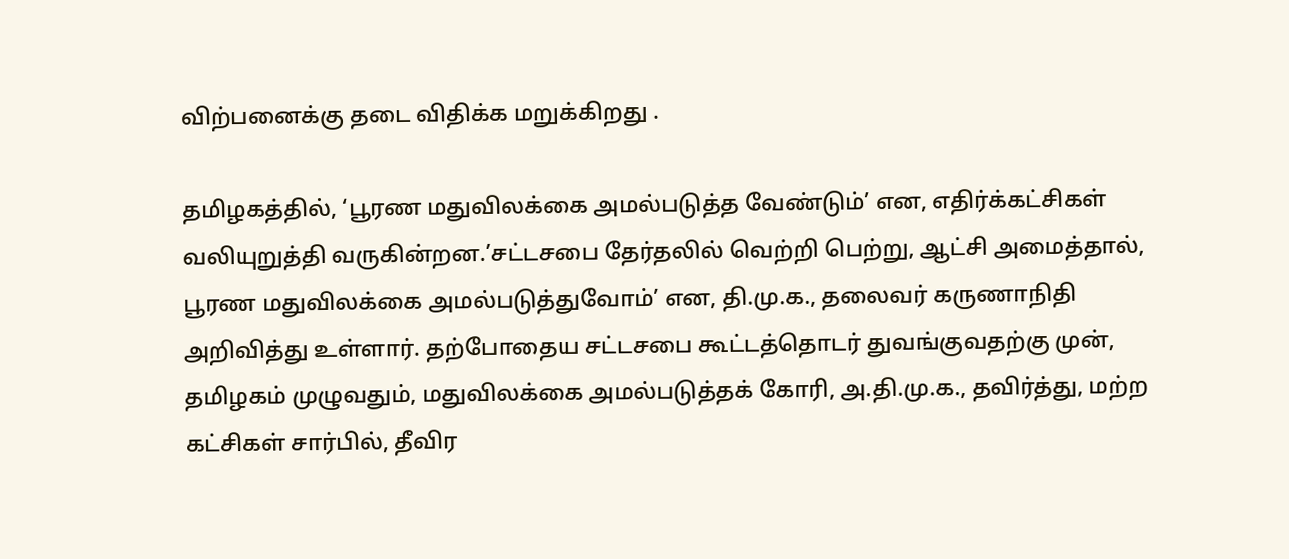விற்பனைக்கு தடை விதிக்க மறுக்கிறது .

தமிழகத்தில், ‘பூரண மதுவிலக்கை அமல்படுத்த வேண்டும்’ என, எதிர்க்கட்சிகள் வலியுறுத்தி வருகின்றன.’சட்டசபை தேர்தலில் வெற்றி பெற்று, ஆட்சி அமைத்தால், பூரண மதுவிலக்கை அமல்படுத்துவோம்’ என, தி.மு.க., தலைவர் கருணாநிதி அறிவித்து உள்ளார். தற்போதைய சட்டசபை கூட்டத்தொடர் துவங்குவதற்கு முன், தமிழகம் முழுவதும், மதுவிலக்கை அமல்படுத்தக் கோரி, அ.தி.மு.க., தவிர்த்து, மற்ற கட்சிகள் சார்பில், தீவிர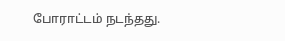போராட்டம் நடந்தது.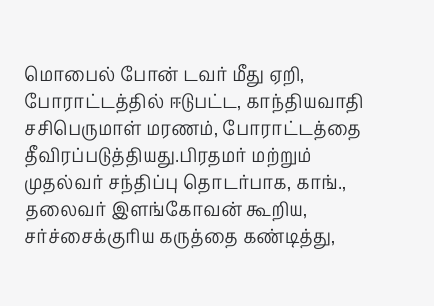மொபைல் போன் டவர் மீது ஏறி, போராட்டத்தில் ஈடுபட்ட, காந்தியவாதி சசிபெருமாள் மரணம், போராட்டத்தை தீவிரப்படுத்தியது.பிரதமர் மற்றும் முதல்வர் சந்திப்பு தொடர்பாக, காங்., தலைவர் இளங்கோவன் கூறிய, சர்ச்சைக்குரிய கருத்தை கண்டித்து,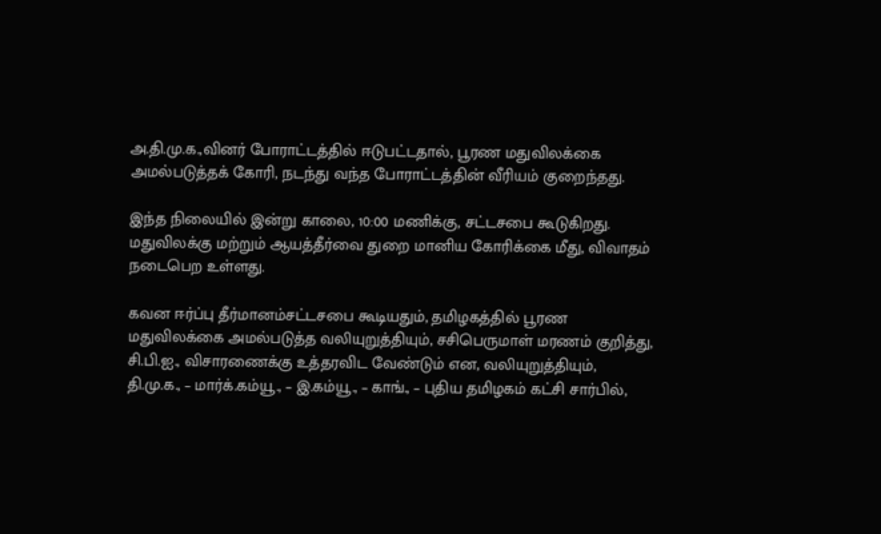அ.தி.மு.க.,வினர் போராட்டத்தில் ஈடுபட்டதால், பூரண மதுவிலக்கை அமல்படுத்தக் கோரி, நடந்து வந்த போராட்டத்தின் வீரியம் குறைந்தது.

இந்த நிலையில் இன்று காலை, 10:00 மணிக்கு, சட்டசபை கூடுகிறது. மதுவிலக்கு மற்றும் ஆயத்தீர்வை துறை மானிய கோரிக்கை மீது, விவாதம் நடைபெற உள்ளது.

கவன ஈர்ப்பு தீர்மானம்சட்டசபை கூடியதும், தமிழகத்தில் பூரண மதுவிலக்கை அமல்படுத்த வலியுறுத்தியும், சசிபெருமாள் மரணம் குறித்து, சி.பி.ஐ., விசாரணைக்கு உத்தரவிட வேண்டும் என, வலியுறுத்தியும், தி.மு.க., – மார்க்.கம்யூ., – இ.கம்யூ., – காங்., – புதிய தமிழகம் கட்சி சார்பில்,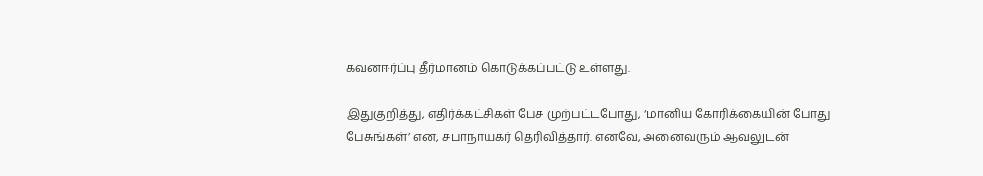கவனஈர்ப்பு தீர்மானம் கொடுக்கப்பட்டு உள்ளது.

இதுகுறித்து, எதிர்க்கட்சிகள் பேச முற்பட்டபோது, ‘மானிய கோரிக்கையின் போது பேசுங்கள்’ என, சபாநாயகர் தெரிவித்தார். எனவே, அனைவரும் ஆவலுடன்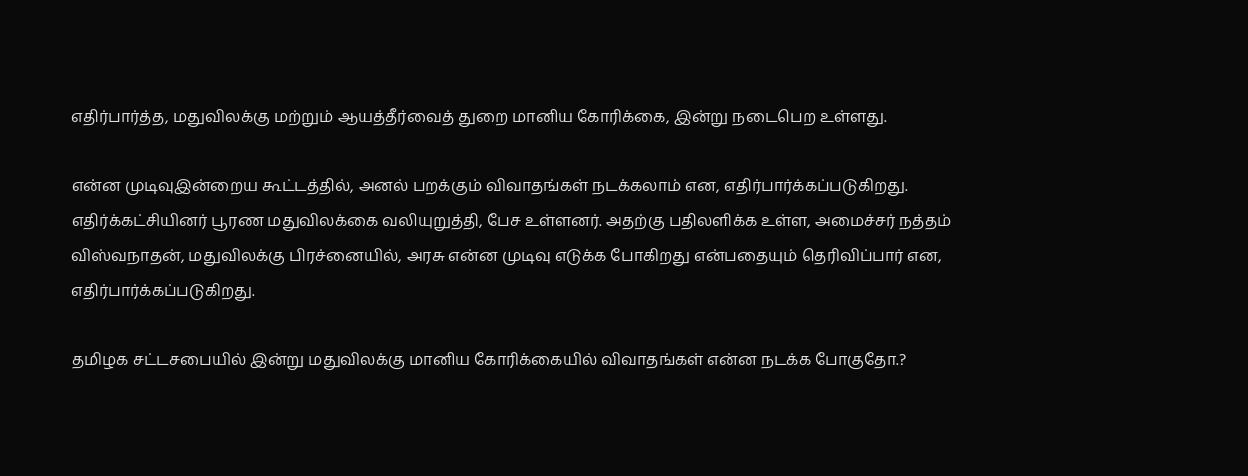எதிர்பார்த்த, மதுவிலக்கு மற்றும் ஆயத்தீர்வைத் துறை மானிய கோரிக்கை, இன்று நடைபெற உள்ளது.

என்ன முடிவுஇன்றைய கூட்டத்தில், அனல் பறக்கும் விவாதங்கள் நடக்கலாம் என, எதிர்பார்க்கப்படுகிறது. எதிர்க்கட்சியினர் பூரண மதுவிலக்கை வலியுறுத்தி, பேச உள்ளனர். அதற்கு பதிலளிக்க உள்ள, அமைச்சர் நத்தம் விஸ்வநாதன், மதுவிலக்கு பிரச்னையில், அரசு என்ன முடிவு எடுக்க போகிறது என்பதையும் தெரிவிப்பார் என, எதிர்பார்க்கப்படுகிறது.

தமிழக சட்டசபையில் இன்று மதுவிலக்கு மானிய கோரிக்கையில் விவாதங்கள் என்ன நடக்க போகுதோ.?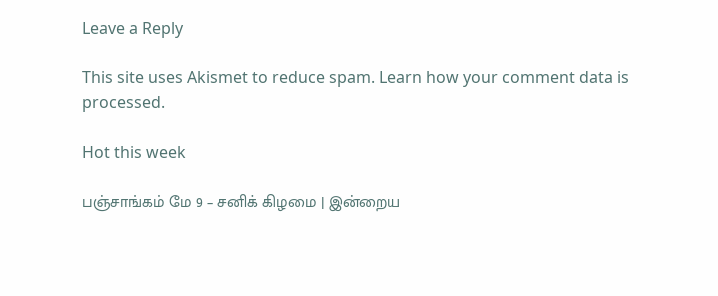Leave a Reply

This site uses Akismet to reduce spam. Learn how your comment data is processed.

Hot this week

பஞ்சாங்கம் மே 9 – சனிக் கிழமை | இன்றைய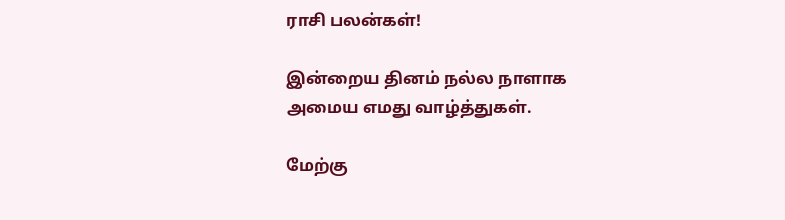ராசி பலன்கள்!

இன்றைய தினம் நல்ல நாளாக அமைய எமது வாழ்த்துகள்.

மேற்கு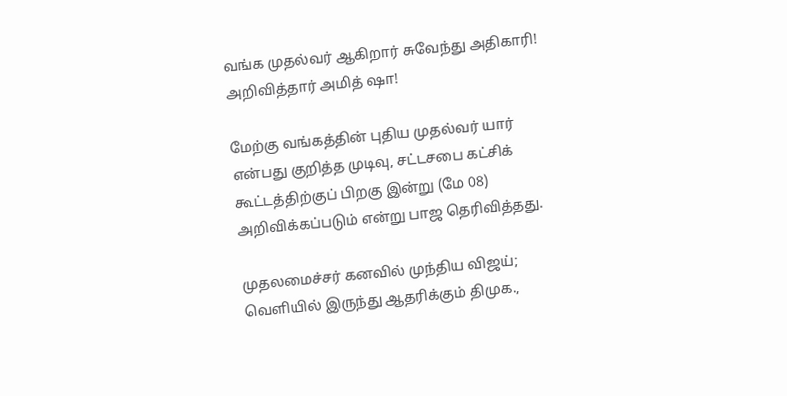வங்க முதல்வர் ஆகிறார் சுவேந்து அதிகாரி! அறிவித்தார் அமித் ஷா!

மேற்கு வங்கத்தின் புதிய முதல்வர் யார் என்பது குறித்த முடிவு, சட்டசபை கட்சிக் கூட்டத்திற்குப் பிறகு இன்று (மே 08) அறிவிக்கப்படும் என்று பாஜ தெரிவித்தது.

முதலமைச்சர் கனவில் முந்திய விஜய்; வெளியில் இருந்து ஆதரிக்கும் திமுக.,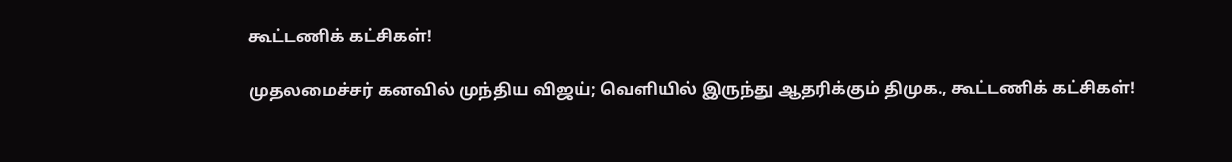கூட்டணிக் கட்சிகள்!

முதலமைச்சர் கனவில் முந்திய விஜய்; வெளியில் இருந்து ஆதரிக்கும் திமுக., கூட்டணிக் கட்சிகள்!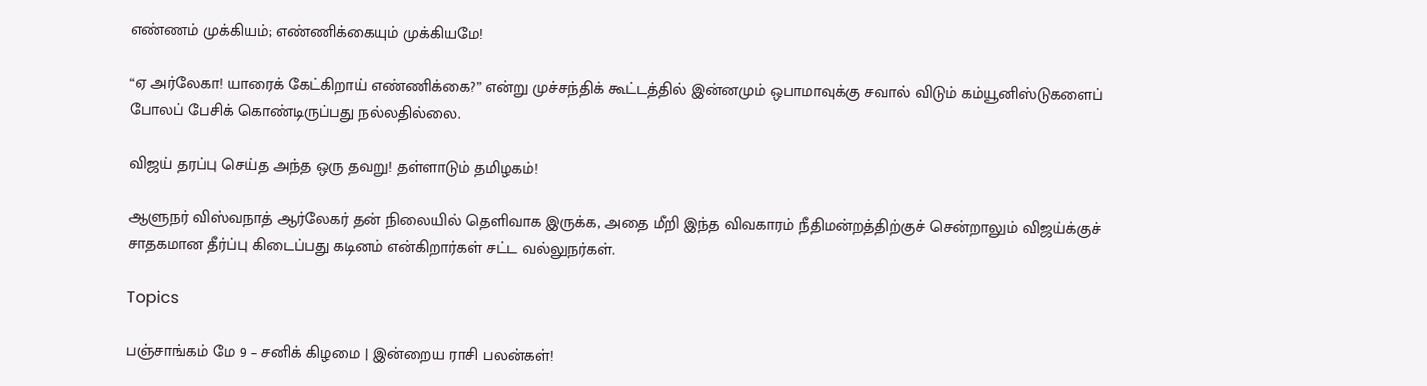எண்ணம் முக்கியம்; எண்ணிக்கையும் முக்கியமே!

“ஏ அர்லேகா! யாரைக் கேட்கிறாய் எண்ணிக்கை?” என்று முச்சந்திக் கூட்டத்தில் இன்னமும் ஒபாமாவுக்கு சவால் விடும் கம்யூனிஸ்டுகளைப் போலப் பேசிக் கொண்டிருப்பது நல்லதில்லை.

விஜய் தரப்பு செய்த அந்த ஒரு தவறு! தள்ளாடும் தமிழகம்!

ஆளுநர் விஸ்வநாத் ஆர்லேகர் தன் நிலையில் தெளிவாக இருக்க, அதை மீறி இந்த விவகாரம் நீதிமன்றத்திற்குச் சென்றாலும் விஜய்க்குச் சாதகமான தீர்ப்பு கிடைப்பது கடினம் என்கிறார்கள் சட்ட வல்லுநர்கள்.

Topics

பஞ்சாங்கம் மே 9 – சனிக் கிழமை | இன்றைய ராசி பலன்கள்!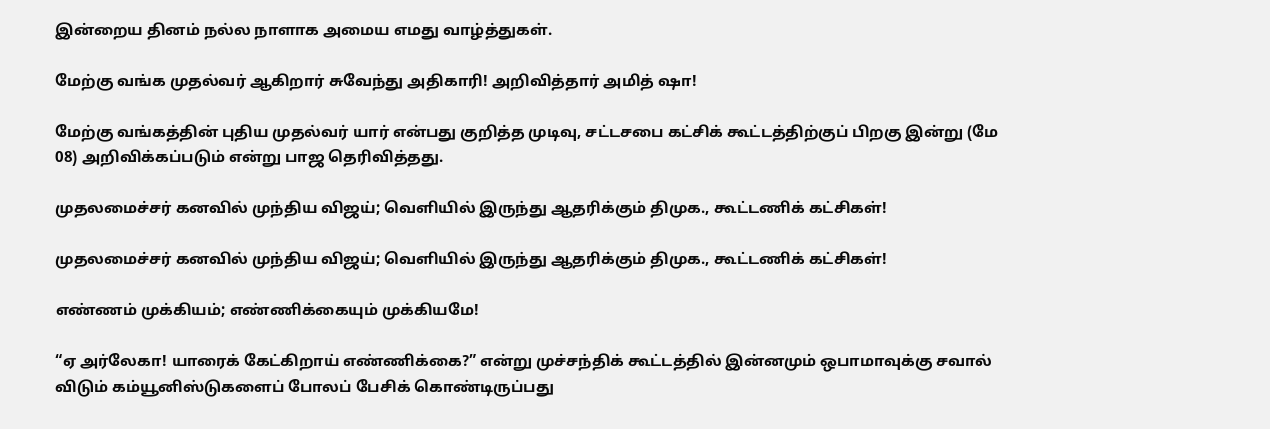இன்றைய தினம் நல்ல நாளாக அமைய எமது வாழ்த்துகள்.

மேற்கு வங்க முதல்வர் ஆகிறார் சுவேந்து அதிகாரி! அறிவித்தார் அமித் ஷா!

மேற்கு வங்கத்தின் புதிய முதல்வர் யார் என்பது குறித்த முடிவு, சட்டசபை கட்சிக் கூட்டத்திற்குப் பிறகு இன்று (மே 08) அறிவிக்கப்படும் என்று பாஜ தெரிவித்தது.

முதலமைச்சர் கனவில் முந்திய விஜய்; வெளியில் இருந்து ஆதரிக்கும் திமுக., கூட்டணிக் கட்சிகள்!

முதலமைச்சர் கனவில் முந்திய விஜய்; வெளியில் இருந்து ஆதரிக்கும் திமுக., கூட்டணிக் கட்சிகள்!

எண்ணம் முக்கியம்; எண்ணிக்கையும் முக்கியமே!

“ஏ அர்லேகா! யாரைக் கேட்கிறாய் எண்ணிக்கை?” என்று முச்சந்திக் கூட்டத்தில் இன்னமும் ஒபாமாவுக்கு சவால் விடும் கம்யூனிஸ்டுகளைப் போலப் பேசிக் கொண்டிருப்பது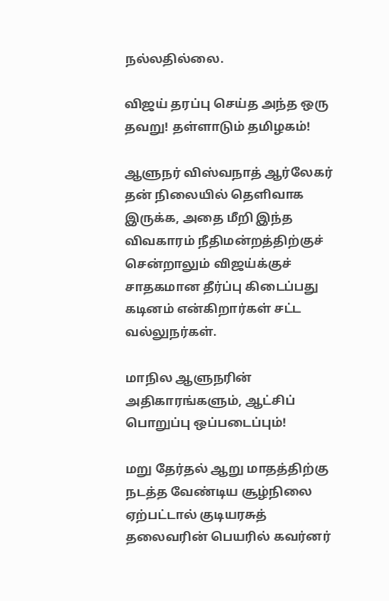நல்லதில்லை.

விஜய் தரப்பு செய்த அந்த ஒரு தவறு! தள்ளாடும் தமிழகம்!

ஆளுநர் விஸ்வநாத் ஆர்லேகர் தன் நிலையில் தெளிவாக இருக்க, அதை மீறி இந்த விவகாரம் நீதிமன்றத்திற்குச் சென்றாலும் விஜய்க்குச் சாதகமான தீர்ப்பு கிடைப்பது கடினம் என்கிறார்கள் சட்ட வல்லுநர்கள்.

மாநில ஆளுநரின் அதிகாரங்களும், ஆட்சிப் பொறுப்பு ஒப்படைப்பும்!

மறு தேர்தல் ஆறு மாதத்திற்கு நடத்த வேண்டிய சூழ்நிலை ஏற்பட்டால் குடியரசுத் தலைவரின் பெயரில் கவர்னர்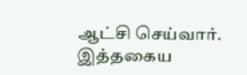ஆட்சி செய்வார். இத்தகைய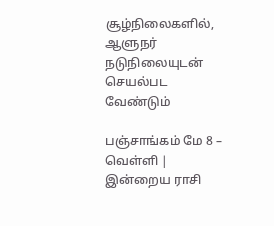சூழ்நிலைகளில், ஆளுநர் நடுநிலையுடன் செயல்பட வேண்டும்

பஞ்சாங்கம் மே 8 – வெள்ளி | இன்றைய ராசி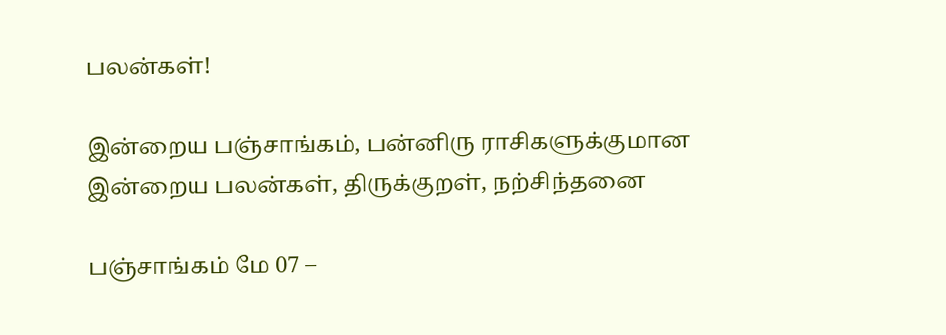பலன்கள்!

இன்றைய பஞ்சாங்கம், பன்னிரு ராசிகளுக்குமான இன்றைய பலன்கள், திருக்குறள், நற்சிந்தனை

பஞ்சாங்கம் மே 07 –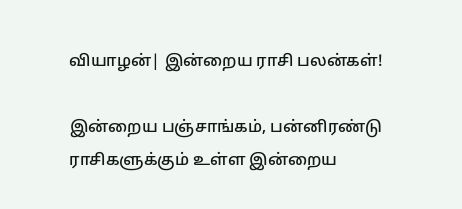வியாழன்| இன்றைய ராசி பலன்கள்!

இன்றைய பஞ்சாங்கம், பன்னிரண்டு ராசிகளுக்கும் உள்ள இன்றைய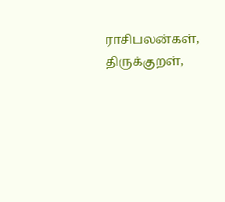ராசிபலன்கள், திருக்குறள்,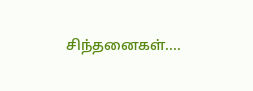சிந்தனைகள்....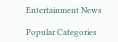Entertainment News

Popular Categories